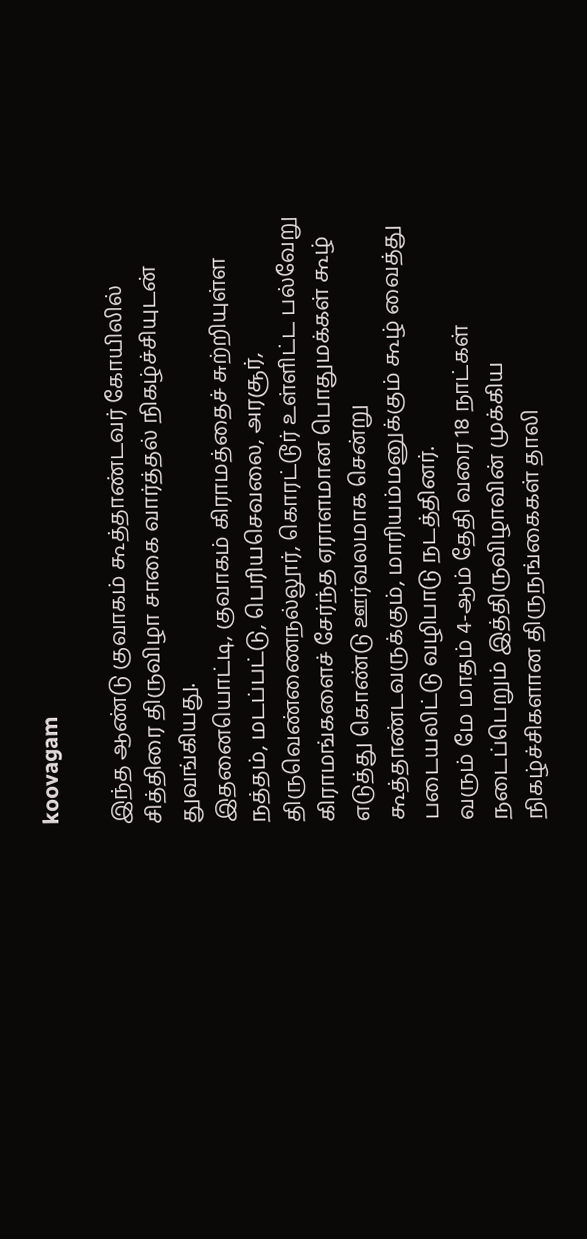koovagam

இந்த ஆண்டு குவாகம் கூத்தாண்டவர் கோயிலில் சித்திரை திருவிழா சாகை வார்த்தல் நிகழ்ச்சியுடன் துவங்கியது.
இதனையொட்டி, குவாகம் கிராமத்தைச் சுற்றியுள்ள நத்தம், மடப்பட்டு, பெரியசெவலை, அரசூர், திருவெண்ணைநல்லூர், கொரட்டூர் உள்ளிட்ட பல்வேறு கிராமங்களைச் சேர்ந்த ஏராளமான பொதுமக்கள் கூழ் எடுத்து கொண்டு ஊர்வலமாக சென்று கூத்தாண்டவருக்கும், மாரியம்மனுக்கும் கூழ் வைத்து படையலிட்டு வழிபாடு நடத்தினர்.
வரும் மே மாதம் 4-ஆம் தேதி வரை 18 நாட்கள் நடைப்பெறும் இத்திருவிழாவின் முக்கிய நிகழ்ச்சிகளான திருநங்கைகள் தாலி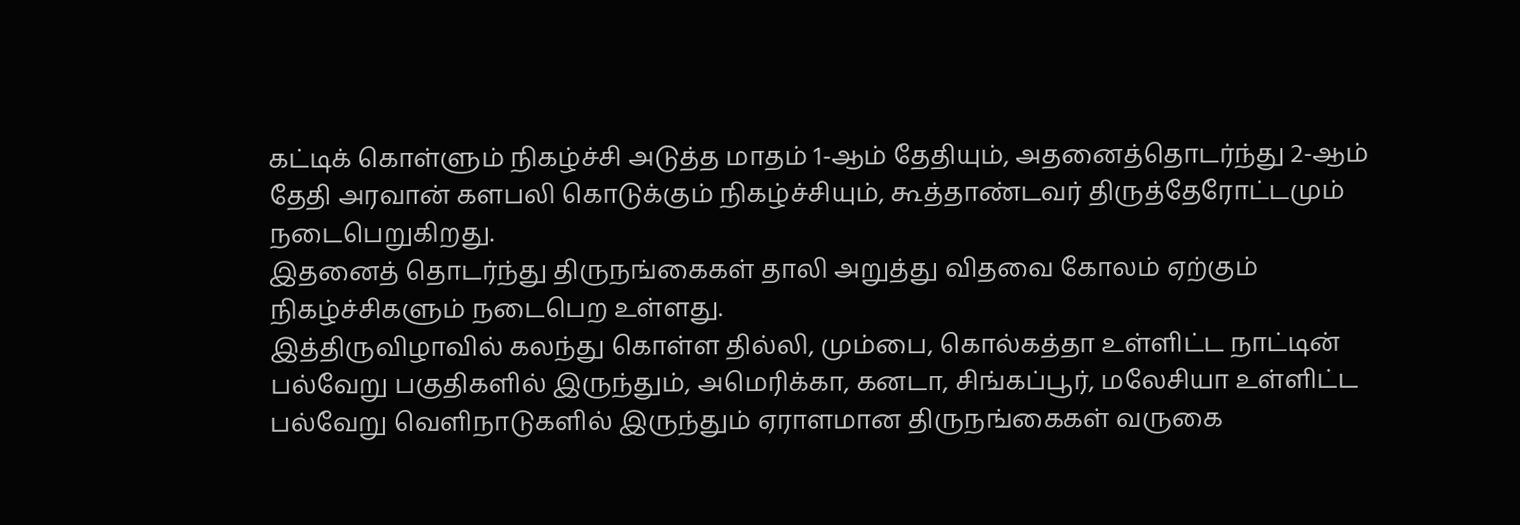கட்டிக் கொள்ளும் நிகழ்ச்சி அடுத்த மாதம் 1-ஆம் தேதியும், அதனைத்தொடர்ந்து 2-ஆம் தேதி அரவான் களபலி கொடுக்கும் நிகழ்ச்சியும், கூத்தாண்டவர் திருத்தேரோட்டமும் நடைபெறுகிறது.
இதனைத் தொடர்ந்து திருநங்கைகள் தாலி அறுத்து விதவை கோலம் ஏற்கும் நிகழ்ச்சிகளும் நடைபெற உள்ளது.
இத்திருவிழாவில் கலந்து கொள்ள தில்லி, மும்பை, கொல்கத்தா உள்ளிட்ட நாட்டின் பல்வேறு பகுதிகளில் இருந்தும், அமெரிக்கா, கனடா, சிங்கப்பூர், மலேசியா உள்ளிட்ட பல்வேறு வெளிநாடுகளில் இருந்தும் ஏராளமான திருநங்கைகள் வருகை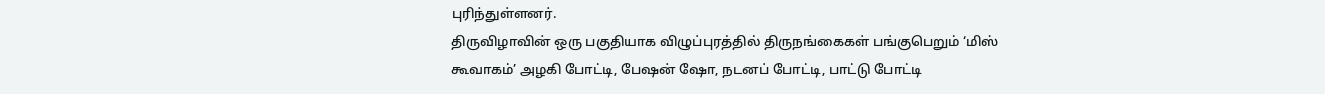புரிந்துள்ளனர்.
திருவிழாவின் ஒரு பகுதியாக விழுப்புரத்தில் திருநங்கைகள் பங்குபெறும் ‘மிஸ் கூவாகம்’ அழகி போட்டி, பேஷன் ஷோ, நடனப் போட்டி, பாட்டு போட்டி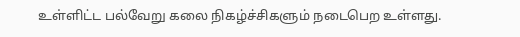உள்ளிட்ட பல்வேறு கலை நிகழ்ச்சிகளும் நடைபெற உள்ளது.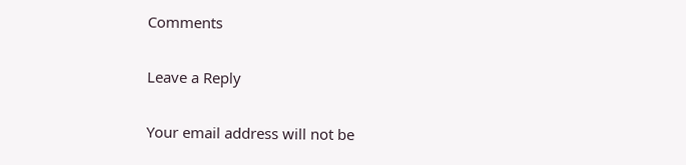Comments

Leave a Reply

Your email address will not be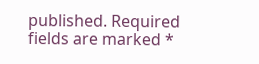published. Required fields are marked *